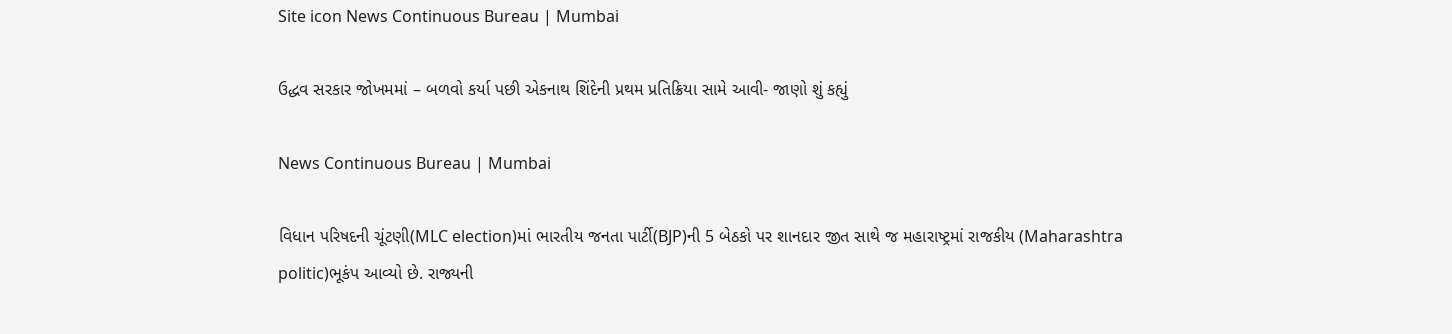Site icon News Continuous Bureau | Mumbai

ઉદ્ધવ સરકાર જોખમમાં – બળવો કર્યા પછી એકનાથ શિંદેની પ્રથમ પ્રતિક્રિયા સામે આવી- જાણો શું કહ્યું

News Continuous Bureau | Mumbai

વિધાન પરિષદની ચૂંટણી(MLC election)માં ભારતીય જનતા પાર્ટી(BJP)ની 5 બેઠકો પર શાનદાર જીત સાથે જ મહારાષ્ટ્રમાં રાજકીય (Maharashtra politic)ભૂકંપ આવ્યો છે. રાજ્યની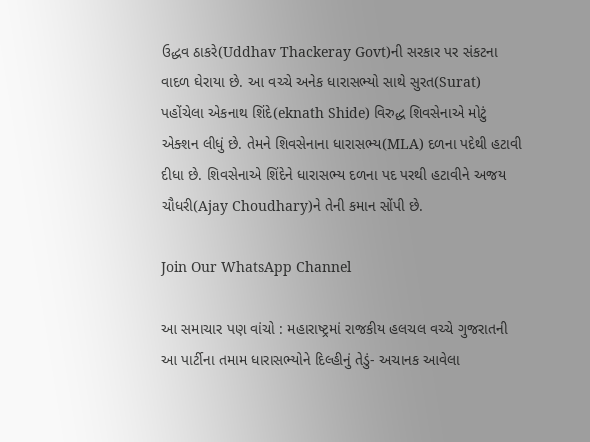ઉદ્ધવ ઠાકરે(Uddhav Thackeray Govt)ની સરકાર પર સંકટના વાદળ ઘેરાયા છે. આ વચ્ચે અનેક ધારાસભ્યો સાથે સુરત(Surat) પહોંચેલા એકનાથ શિંદે(eknath Shide) વિરુદ્ધ શિવસેનાએ મોટું એક્શન લીધું છે. તેમને શિવસેનાના ધારાસભ્ય(MLA) દળના પદેથી હટાવી દીધા છે. શિવસેનાએ શિંદેને ધારાસભ્ય દળના પદ પરથી હટાવીને અજય ચૌધરી(Ajay Choudhary)ને તેની કમાન સોંપી છે.

Join Our WhatsApp Channel

આ સમાચાર પણ વાંચો : મહારાષ્ટ્રમાં રાજકીય હલચલ વચ્ચે ગુજરાતની આ પાર્ટીના તમામ ધારાસભ્યોને દિલ્હીનું તેડું- અચાનક આવેલા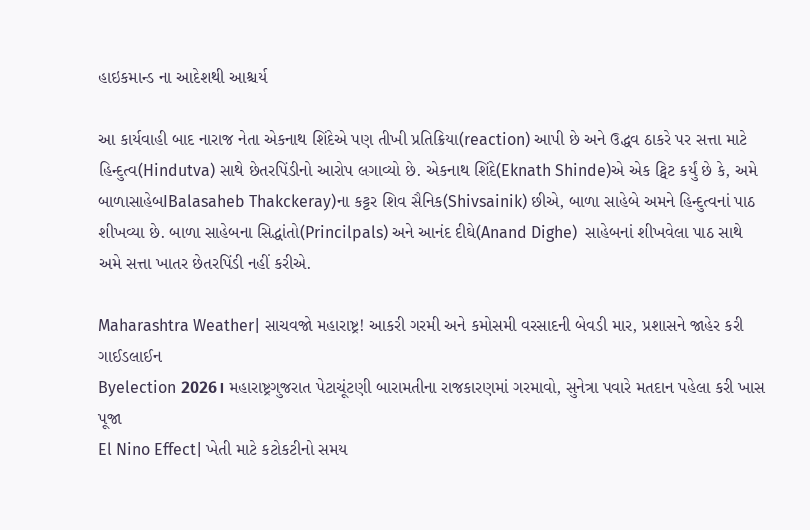હાઇકમાન્ડ ના આદેશથી આશ્ચર્ય

આ કાર્યવાહી બાદ નારાજ નેતા એકનાથ શિંદેએ પણ તીખી પ્રતિક્રિયા(reaction) આપી છે અને ઉદ્ધવ ઠાકરે પર સત્તા માટે હિન્દુત્વ(Hindutva) સાથે છેતરપિંડીનો આરોપ લગાવ્યો છે. એકનાથ શિંદે(Eknath Shinde)એ એક ટ્વિટ કર્યું છે કે, અમે બાળાસાહેબIBalasaheb Thakckeray)ના કટ્ટર શિવ સૈનિક(Shivsainik) છીએ, બાળા સાહેબે અમને હિન્દુત્વનાં પાઠ શીખવ્યા છે. બાળા સાહેબના સિદ્ધાંતો(Princilpals) અને આનંદ દીઘે(Anand Dighe)  સાહેબનાં શીખવેલા પાઠ સાથે અમે સત્તા ખાતર છેતરપિંડી નહીં કરીએ.

Maharashtra Weather| સાચવજો મહારાષ્ટ્ર! આકરી ગરમી અને કમોસમી વરસાદની બેવડી માર, પ્રશાસને જાહેર કરી ગાઈડલાઈન
Byelection 2026। મહારાષ્ટ્રગુજરાત પેટાચૂંટણી બારામતીના રાજકારણમાં ગરમાવો, સુનેત્રા પવારે મતદાન પહેલા કરી ખાસ પૂજા
El Nino Effect| ખેતી માટે કટોકટીનો સમય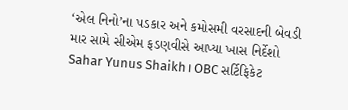‘એલ નિનો’ના પડકાર અને કમોસમી વરસાદની બેવડી માર સામે સીએમ ફડણવીસે આપ્યા ખાસ નિર્દેશો
Sahar Yunus Shaikh। OBC સર્ટિફિકેટ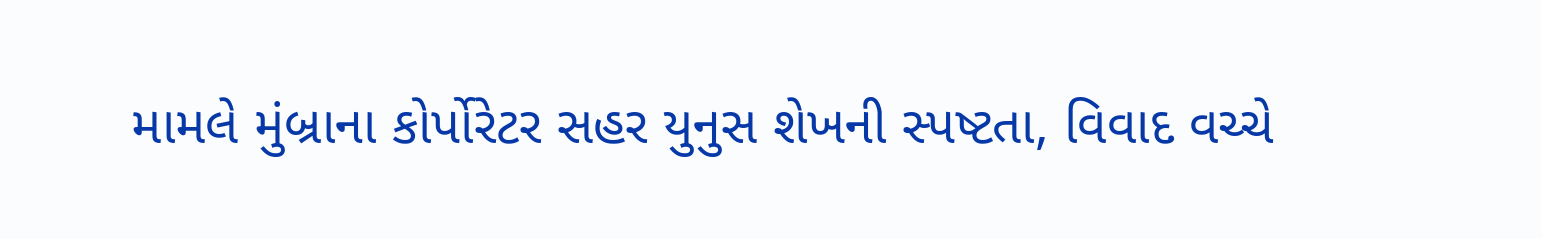મામલે મુંબ્રાના કોર્પોરેટર સહર યુનુસ શેખની સ્પષ્ટતા, વિવાદ વચ્ચે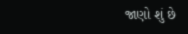જાણો શું છે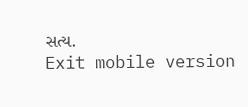સત્ય.
Exit mobile version